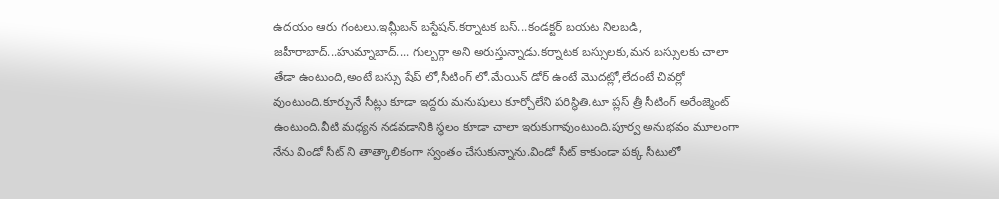ఉదయం ఆరు గంటలు.ఇమ్లీబన్ బస్టేషన్.కర్నాటక బస్...కండక్టర్ బయట నిలబడి, జహీరాబాద్...హుమ్నాబాద్.... గుల్బర్గా అని అరుస్తున్నాడు.కర్నాటక బస్సులకు,మన బస్సులకు చాలా తేడా ఉంటుంది,అంటే బస్సు షేప్ లో,సీటింగ్ లో.మేయిన్ డోర్ ఉంటే మొదట్లో,లేదంటే చివర్లో వుంటుంది.కూర్చునే సీట్లు కూడా ఇద్దరు మనుషులు కూర్చోలేని పరిస్థితి.టూ ప్లస్ త్రీ సీటింగ్ అరేంజ్మెంట్ ఉంటుంది.వీటి మధ్యన నడవడానికి స్థలం కూడా చాలా ఇరుకుగావుంటుంది.పూర్వ అనుభవం మూలంగా నేను విండో సీట్ ని తాత్కాలికంగా స్వంతం చేసుకున్నాను.విండో సీట్ కాకుండా పక్క సీటులో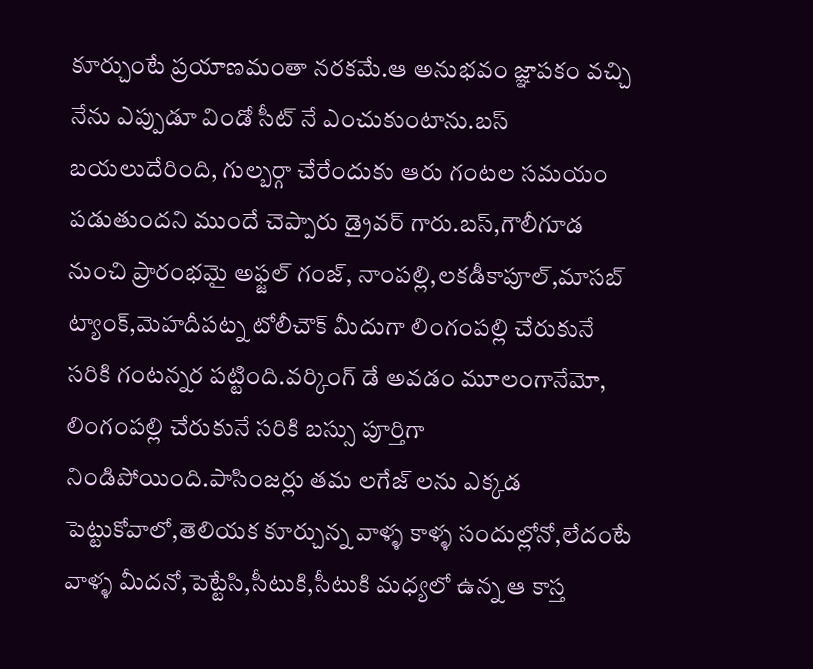కూర్చుంటే ప్రయాణమంతా నరకమే.ఆ అనుభవం జ్ఞాపకం వచ్చి నేను ఎప్పుడూ విండో సీట్ నే ఎంచుకుంటాను.బస్ బయలుదేరింది, గుల్బర్గా చేరేందుకు ఆరు గంటల సమయం పడుతుందని ముందే చెప్పారు డ్రైవర్ గారు.బస్,గౌలీగూడ నుంచి ప్రారంభమై అఫ్జల్ గంజ్, నాంపల్లి,లకడీకాపూల్,మాసబ్ ట్యాంక్,మెహదీపట్న టోలీచౌక్ మీదుగా లింగంపల్లి చేరుకునే సరికి గంటన్నర పట్టింది.వర్కింగ్ డే అవడం మూలంగానేమో, లింగంపల్లి చేరుకునే సరికి బస్సు పూర్తిగా నిండిపోయింది.పాసింజర్లు తమ లగేజ్ లను ఎక్కడ పెట్టుకోవాలో,తెలియక కూర్చున్న వాళ్ళ కాళ్ళ సందుల్లోనో,లేదంటే వాళ్ళ మీదనో,పెట్టేసి,సీటుకి,సీటుకి మధ్యలో ఉన్న ఆ కాస్త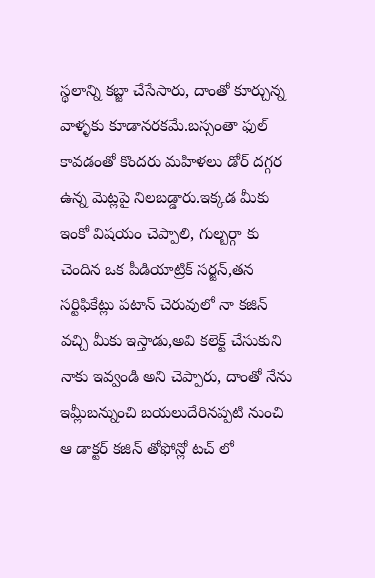స్థలాన్ని కబ్జా చేసేసారు, దాంతో కూర్చున్న వాళ్ళకు కూడానరకమే.బస్సంతా ఫుల్ కావడంతో కొందరు మహిళలు డోర్ దగ్గర ఉన్న మెట్లపై నిలబడ్డారు.ఇక్కడ మీకు ఇంకో విషయం చెప్పాలి, గుల్బర్గా కు చెందిన ఒక పీడియాట్రిక్ సర్జన్,తన సర్టిఫికేట్లు పటాన్ చెరువులో నా కజిన్ వచ్చి మీకు ఇస్తాడు,అవి కలెక్ట్ చేసుకుని నాకు ఇవ్వండి అని చెప్పారు, దాంతో నేను ఇమ్లీబన్నుంచి బయలుదేరినప్పటి నుంచి ఆ డాక్టర్ కజిన్ తోఫోన్లో టచ్ లో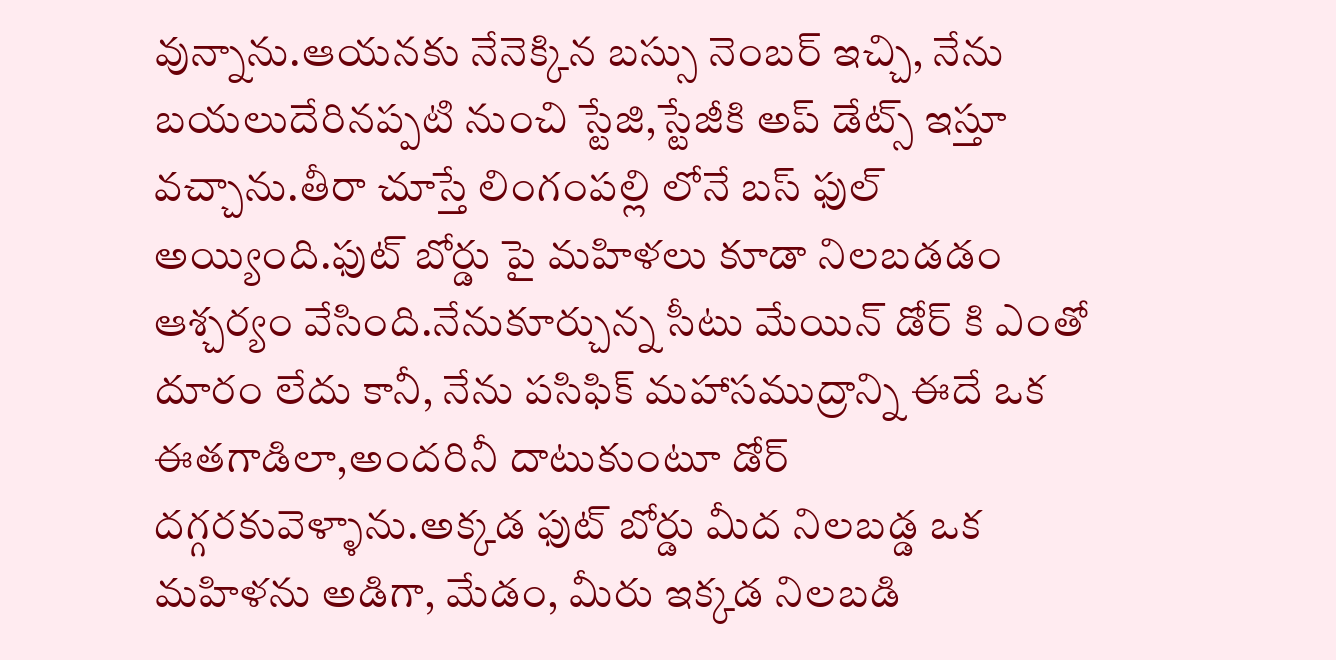వున్నాను.ఆయనకు నేనెక్కిన బస్సు నెంబర్ ఇచ్చి, నేను బయలుదేరినప్పటి నుంచి స్టేజి,స్టేజీకి అప్ డేట్స్ ఇస్తూ వచ్చాను.తీరా చూస్తే లింగంపల్లి లోనే బస్ ఫుల్ అయ్యింది.ఫుట్ బోర్డు పై మహిళలు కూడా నిలబడడం ఆశ్చర్యం వేసింది.నేనుకూర్చున్న సీటు మేయిన్ డోర్ కి ఎంతో దూరం లేదు కానీ, నేను పసిఫిక్ మహాసముద్రాన్ని ఈదే ఒక ఈతగాడిలా,అందరినీ దాటుకుంటూ డోర్ దగ్గరకువెళ్ళాను.అక్కడ ఫుట్ బోర్డు మీద నిలబడ్డ ఒక మహిళను అడిగా, మేడం, మీరు ఇక్కడ నిలబడి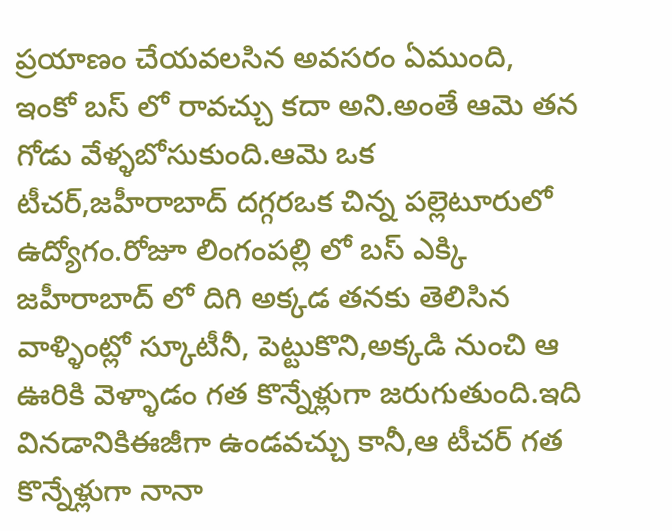ప్రయాణం చేయవలసిన అవసరం ఏముంది, ఇంకో బస్ లో రావచ్చు కదా అని.అంతే ఆమె తన గోడు వేళ్ళబోసుకుంది.ఆమె ఒక టీచర్,జహీరాబాద్ దగ్గరఒక చిన్న పల్లెటూరులో ఉద్యోగం.రోజూ లింగంపల్లి లో బస్ ఎక్కి జహీరాబాద్ లో దిగి అక్కడ తనకు తెలిసిన వాళ్ళింట్లో స్కూటీనీ, పెట్టుకొని,అక్కడి నుంచి ఆ ఊరికి వెళ్ళాడం గత కొన్నేళ్లుగా జరుగుతుంది.ఇది వినడానికిఈజీగా ఉండవచ్చు కానీ,ఆ టీచర్ గత కొన్నేళ్లుగా నానా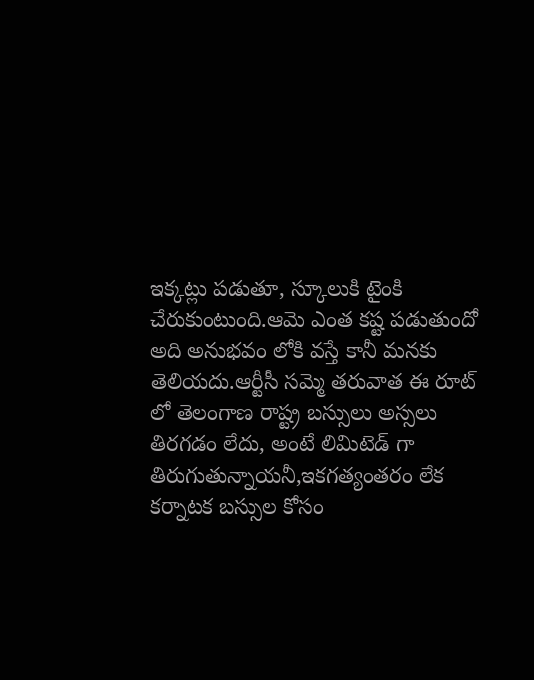ఇక్కట్లు పడుతూ, స్కూలుకి టైంకి చేరుకుంటుంది.ఆమె ఎంత కష్ట పడుతుందో అది అనుభవం లోకి వస్తే కానీ మనకు తెలియదు.ఆర్టీసీ సమ్మె తరువాత ఈ రూట్ లో తెలంగాణ రాష్ట్ర బస్సులు అస్సలు తిరగడం లేదు, అంటే లిమిటెడ్ గా తిరుగుతున్నాయనీ,ఇకగత్యంతరం లేక కర్నాటక బస్సుల కోసం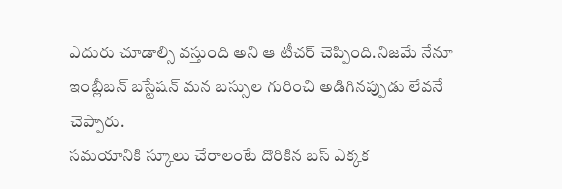ఎదురు చూడాల్సి వస్తుంది అని ఆ టీచర్ చెప్పింది.నిజమే నేనూ ఇంబ్లీబన్ బస్టేషన్ మన బస్సుల గురించి అడిగినప్పుడు లేవనే చెప్పారు.
సమయానికి స్కూలు చేరాలంటే దొరికిన బస్ ఎక్కక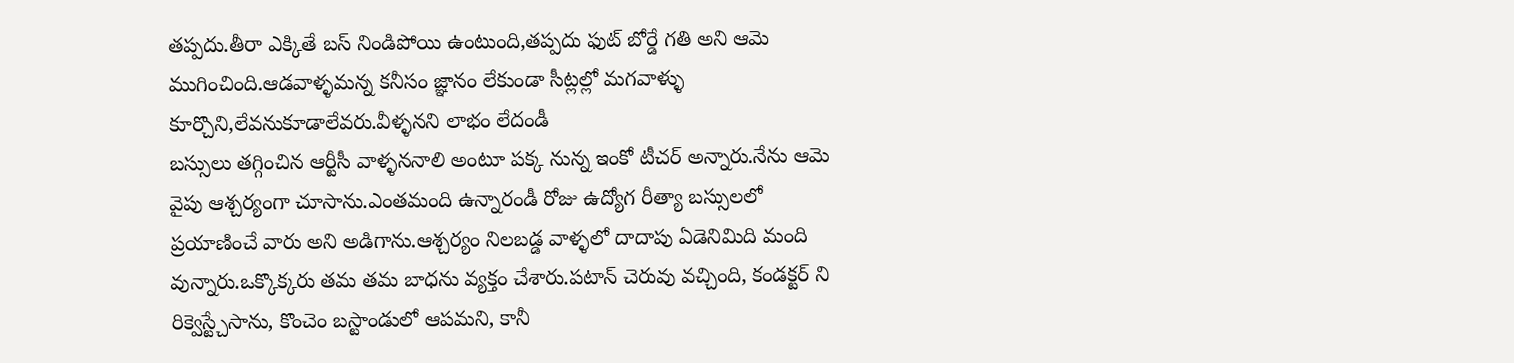తప్పదు.తీరా ఎక్కితే బస్ నిండిపోయి ఉంటుంది,తప్పదు ఫుట్ బోర్డే గతి అని ఆమె ముగించింది.ఆడవాళ్ళమన్న కనీసం జ్ఞానం లేకుండా సీట్లల్లో మగవాళ్ళు కూర్చొని,లేవనుకూడాలేవరు.వీళ్ళనని లాభం లేదండీ
బస్సులు తగ్గించిన ఆర్టీసీ వాళ్ళననాలి అంటూ పక్క నున్న ఇంకో టీచర్ అన్నారు.నేను ఆమె వైపు ఆశ్చర్యంగా చూసాను.ఎంతమంది ఉన్నారండీ రోజు ఉద్యోగ రీత్యా బస్సులలో ప్రయాణించే వారు అని అడిగాను.ఆశ్చర్యం నిలబడ్డ వాళ్ళలో దాదాపు ఏడెనిమిది మంది వున్నారు.ఒక్కొక్కరు తమ తమ బాధను వ్యక్తం చేశారు.పటాన్ చెరువు వచ్చింది, కండక్టర్ ని రిక్వెస్ట్చేసాను, కొంచెం బస్టాండులో ఆపమని, కానీ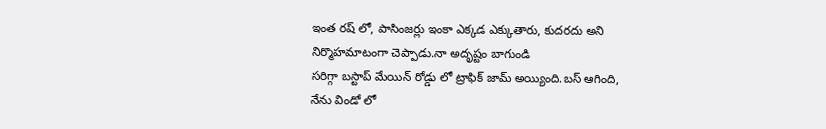ఇంత రష్ లో, పాసింజర్లు ఇంకా ఎక్కడ ఎక్కుతారు, కుదరదు అని నిర్మొహమాటంగా చెప్పాడు.నా అదృష్టం బాగుండి
సరిగ్గా బస్టాప్ మేయిన్ రోడ్డు లో ట్రాఫిక్ జామ్ అయ్యింది.బస్ ఆగింది, నేను విండో లో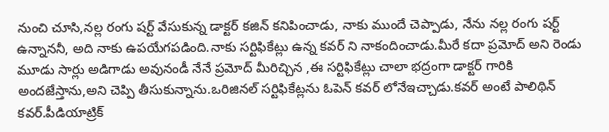నుంచి చూసి,నల్ల రంగు షర్ట్ వేసుకున్న డాక్టర్ కజిన్ కనిపించాడు, నాకు ముందే చెప్పాడు, నేను నల్ల రంగు షర్ట్ ఉన్నాననీ, అది నాకు ఉపయేగపడింది.నాకు సర్టిఫికేట్లు ఉన్న కవర్ ని నాకందించాడు.మీరే కదా ప్రమోద్ అని రెండు మూడు సార్లు అడిగాడు అవునండీ నేనే ప్రమోద్ మీరిచ్చిన ,ఈ సర్టిఫికేట్లు చాలా భద్రంగా డాక్టర్ గారికి అందజేస్తాను,అని చెప్పి తీసుకున్నాను.ఒరిజినల్ సర్టిఫికేట్లను ఓపెన్ కవర్ లోనేఇచ్చాడు.కవర్ అంటే పాలిథిన్ కవర్.పీడియాట్రిక్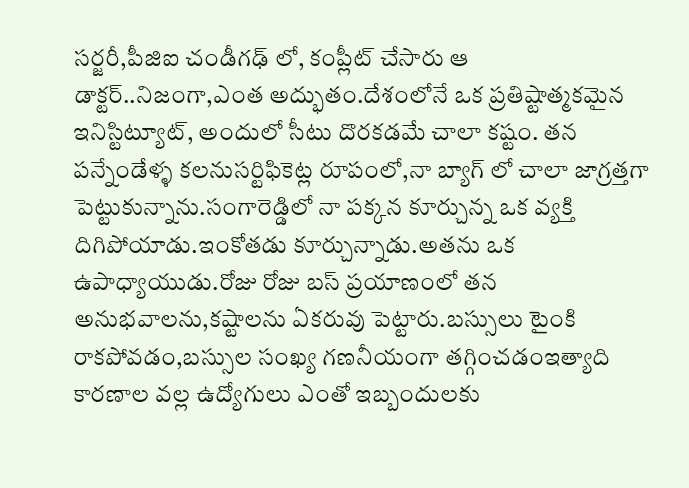సర్జరీ,పీజిఐ చండీగఢ్ లో, కంప్లీట్ చేసారు ఆ డాక్టర్..నిజంగా,ఎంత అద్భుతం.దేశంలోనే ఒక ప్రతిష్టాత్మకమైన ఇనిస్టిట్యూట్, అందులో సీటు దొరకడమే చాలా కష్టం. తన పన్నేండేళ్ళ కలనుసర్టిఫికెట్ల రూపంలో,నా బ్యాగ్ లో చాలా జాగ్రత్తగా పెట్టుకున్నాను.సంగారెడ్డిలో నా పక్కన కూర్చున్న ఒక వ్యక్తి దిగిపోయాడు.ఇంకోతడు కూర్చున్నాడు.అతను ఒక ఉపాధ్యాయుడు.రోజు రోజు బస్ ప్రయాణంలో తన అనుభవాలను,కష్టాలను ఏకరువు పెట్టారు.బస్సులు టైంకి రాకపోవడం,బస్సుల సంఖ్య గణనీయంగా తగ్గించడంఇత్యాది కారణాల వల్ల ఉద్యోగులు ఎంతో ఇబ్బందులకు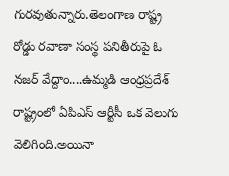గురవుతున్నారు.తెలంగాణ రాష్ట్ర రోడ్డు రవాణా సంస్థ పనితీరుపై ఓ నజర్ వేద్దాం....ఉమ్మడి ఆంధ్రప్రదేశ్ రాష్ట్రంలో ఏపిఎస్ ఆర్టీసీ ఒక వెలుగు వెలిగింది.అయినా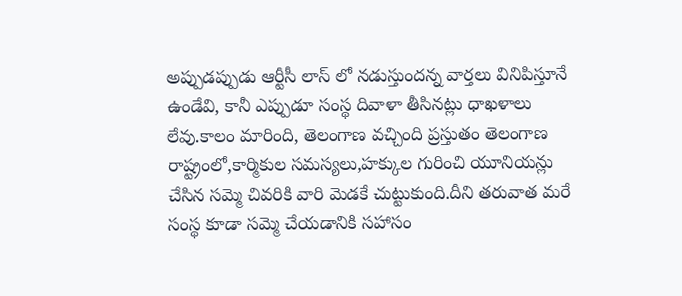అప్పుడప్పుడు ఆర్టీసీ లాస్ లో నడుస్తుందన్న వార్తలు వినిపిస్తూనే ఉండేవి, కానీ ఎప్పుడూ సంస్థ దివాళా తీసినట్లు ధాఖళాలు లేవు.కాలం మారింది, తెలంగాణ వచ్చింది ప్రస్తుతం తెలంగాణ రాష్ట్రంలో,కార్మికుల సమస్యలు,హక్కుల గురించి యూనియన్లు చేసిన సమ్మె చివరికి వారి మెడకే చుట్టుకుంది.దీని తరువాత మరే సంస్థ కూడా సమ్మె చేయడానికి సహాసం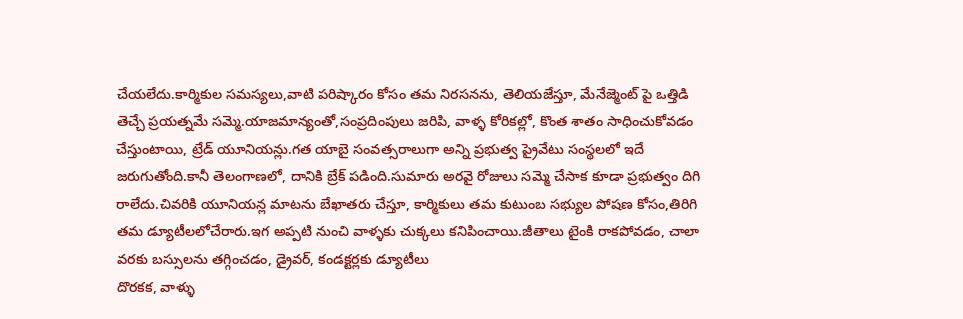చేయలేదు.కార్మికుల సమస్యలు,వాటి పరిష్కారం కోసం తమ నిరసనను, తెలియజేస్తూ, మేనేజ్మెంట్ పై ఒత్తిడి తెచ్చే ప్రయత్నమే సమ్మె.యాజమాన్యంతో,సంప్రదింపులు జరిపి, వాళ్ళ కోరికల్లో, కొంత శాతం సాధించుకోవడం చేస్తుంటాయి, ట్రేడ్ యూనియన్లు.గత యాబై సంవత్సరాలుగా అన్ని ప్రభుత్వ ప్రైవేటు సంస్థలలో ఇదే జరుగుతోంది.కానీ తెలంగాణలో, దానికి బ్రేక్ పడింది.సుమారు అరవై రోజులు సమ్మె చేసాక కూడా ప్రభుత్వం దిగి రాలేదు.చివరికి యూనియన్ల మాటను బేఖాతరు చేస్తూ, కార్మికులు తమ కుటుంబ సభ్యుల పోషణ కోసం,తిరిగి తమ డ్యూటీలలోచేరారు.ఇగ అప్పటి నుంచి వాళ్ళకు చుక్కలు కనిపించాయి.జీతాలు టైంకి రాకపోవడం, చాలా వరకు బస్సులను తగ్గించడం, డ్రైవర్, కండక్టర్లకు డ్యూటీలు
దొరకక, వాళ్ళు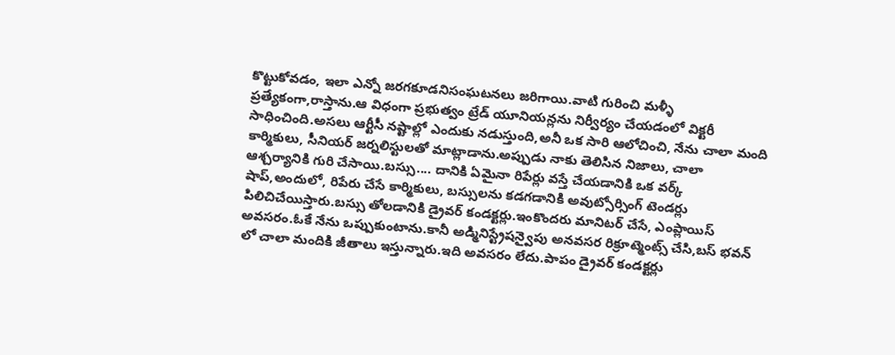కొట్టుకోవడం, ఇలా ఎన్నో జరగకూడనిసంఘటనలు జరిగాయి.వాటి గురించి మళ్ళీ ప్రత్యేకంగా,రాస్తాను.ఆ విధంగా ప్రభుత్వం ట్రేడ్ యూనియన్లను నిర్వీర్యం చేయడంలో విక్టరీ సాధించింది.అసలు ఆర్టీసీ నష్టాల్లో ఎందుకు నడుస్తుంది,అనీ ఒక సారి ఆలోచించి, నేను చాలా మంది కార్మికులు, సీనియర్ జర్నలిస్టులతో మాట్లాడాను.అప్పుడు నాకు తెలిసిన నిజాలు, చాలా ఆశ్చర్యానికి గురి చేసాయి.బస్సు.... దానికి ఏమైనా రిపేర్లు వస్తే చేయడానికి ఒక వర్క్ షాప్,అందులో, రిపేరు చేసే కార్మికులు, బస్సులను కడగడానికి అవుట్సోర్సింగ్ టెండర్లు పిలిచిచేయిస్తారు.బస్సు తోలడానికి డ్రైవర్ కండక్టర్లు.ఇంకొందరు మానిటర్ చేసే, ఎంప్లాయిస్ అవసరం.ఓకే నేను ఒప్పుకుంటాను.కానీ అడ్మినిస్ట్రేషన్వైపు అనవసర రిక్రూట్మెంట్స్ చేసి,బస్ భవన్ లో చాలా మందికి జీతాలు ఇస్తున్నారు.ఇది అవసరం లేదు.పాపం డ్రైవర్ కండక్టర్లు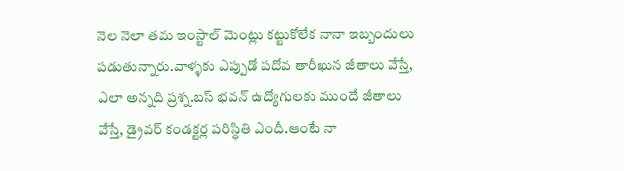నెల నెలా తమ ఇంస్టాల్ మెంట్లు కట్టుకోలేక నానా ఇబ్బందులు పడుతున్నారు.వాళ్ళకు ఎప్పుడో పదోవ తారీఖున జీతాలు వేస్తే, ఎలా అన్నది ప్రశ్న.బస్ భవన్ ఉద్యోగులకు ముందే జీతాలు వేస్తే, డ్రైవర్ కండక్టర్ల పరిస్థితి ఎందీ.ఆంటే నా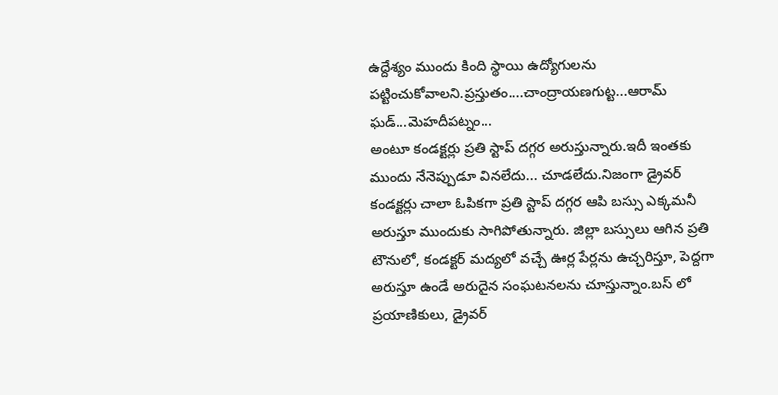ఉద్దేశ్యం ముందు కింది స్థాయి ఉద్యోగులను పట్టించుకోవాలని.ప్రస్తుతం....చాంద్రాయణగుట్ట...ఆరామ్ ఘడ్...మెహదీపట్నం...
అంటూ కండక్టర్లు ప్రతి స్టాప్ దగ్గర అరుస్తున్నారు.ఇదీ ఇంతకు ముందు నేనెప్పుడూ వినలేదు... చూడలేదు.నిజంగా డ్రైవర్ కండక్టర్లు చాలా ఓపికగా ప్రతి స్టాప్ దగ్గర ఆపి బస్సు ఎక్కమనీ అరుస్తూ ముందుకు సాగిపోతున్నారు. జిల్లా బస్సులు ఆగిన ప్రతి టౌనులో, కండక్టర్ మద్యలో వచ్చే ఊర్ల పేర్లను ఉచ్చరిస్తూ, పెద్దగా అరుస్తూ ఉండే అరుదైన సంఘటనలను చూస్తున్నాం.బస్ లో ప్రయాణికులు, డ్రైవర్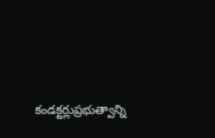కండక్టర్లుప్రభుత్వాన్ని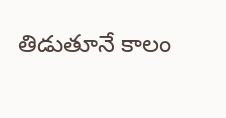తిడుతూనే కాలం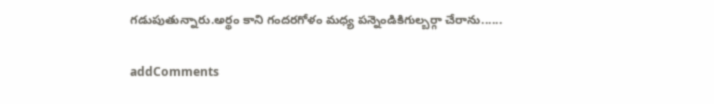గడుపుతున్నారు.అర్థం కాని గందరగోళం మధ్య పన్నెండికిగుల్బర్గా చేరాను......

addComments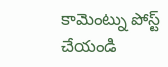కామెంట్ను పోస్ట్ చేయండి